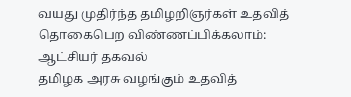வயது முதிர்ந்த தமிழறிஞர்கள் உதவித் தொகைபெற விண்ணப்பிக்கலாம்: ஆட்சியர் தகவல்
தமிழக அரசு வழங்கும் உதவித்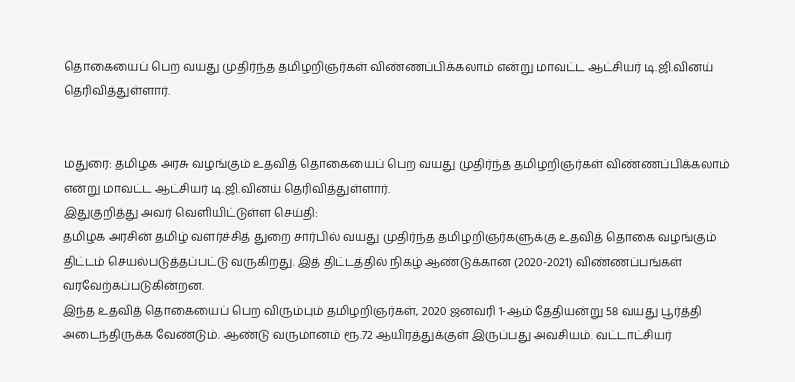தொகையைப் பெற வயது முதிர்ந்த தமிழறிஞர்கள் விண்ணப்பிக்கலாம் என்று மாவட்ட ஆட்சியர் டி.ஜி.வினய் தெரிவித்துள்ளார்.


மதுரை: தமிழக அரசு வழங்கும் உதவித் தொகையைப் பெற வயது முதிர்ந்த தமிழறிஞர்கள் விண்ணப்பிக்கலாம் என்று மாவட்ட ஆட்சியர் டி.ஜி.வினய் தெரிவித்துள்ளார்.
இதுகுறித்து அவர் வெளியிட்டுள்ள செய்தி:
தமிழக அரசின் தமிழ் வளர்ச்சித் துறை சார்பில் வயது முதிர்ந்த தமிழறிஞர்களுக்கு உதவித் தொகை வழங்கும் திட்டம் செயல்படுத்தப்பட்டு வருகிறது. இத் திட்டத்தில் நிகழ் ஆண்டுக்கான (2020-2021) விண்ணப்பங்கள் வரவேற்கப்படுகின்றன.
இந்த உதவித் தொகையைப் பெற விரும்பும் தமிழறிஞர்கள், 2020 ஜனவரி 1-ஆம் தேதியன்று 58 வயது பூர்த்தி அடைந்திருக்க வேண்டும். ஆண்டு வருமானம் ரூ.72 ஆயிரத்துக்குள் இருப்பது அவசியம். வட்டாட்சியர்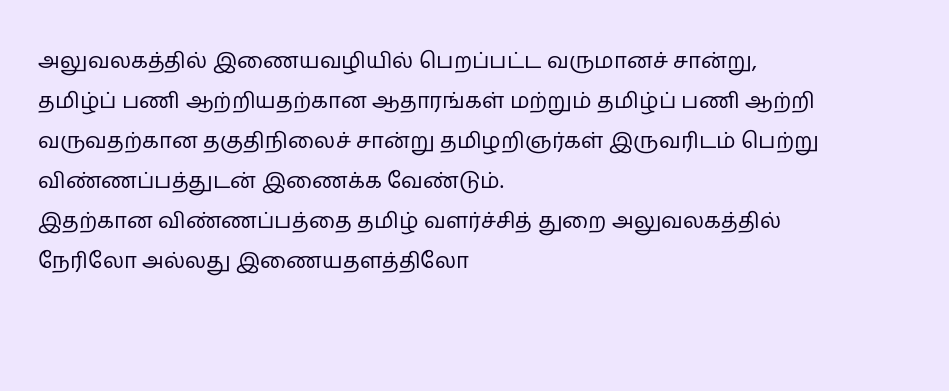அலுவலகத்தில் இணையவழியில் பெறப்பட்ட வருமானச் சான்று, தமிழ்ப் பணி ஆற்றியதற்கான ஆதாரங்கள் மற்றும் தமிழ்ப் பணி ஆற்றி வருவதற்கான தகுதிநிலைச் சான்று தமிழறிஞர்கள் இருவரிடம் பெற்று விண்ணப்பத்துடன் இணைக்க வேண்டும்.
இதற்கான விண்ணப்பத்தை தமிழ் வளர்ச்சித் துறை அலுவலகத்தில் நேரிலோ அல்லது இணையதளத்திலோ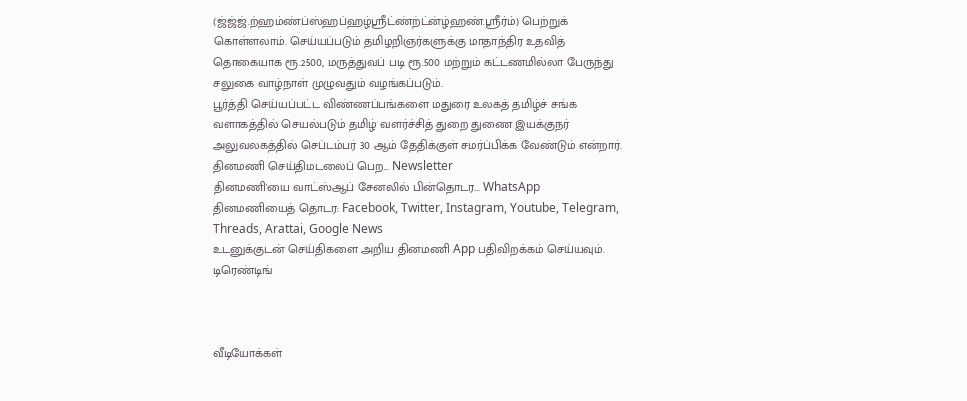(ஜ்ஜ்ஜ்.ற்ஹம்ண்ப்ஸ்ஹப்ஹழ்ஸ்ரீட்ண்ற்ட்ன்ழ்ஹண்.ஸ்ரீர்ம்) பெற்றுக் கொள்ளலாம். செய்யப்படும் தமிழறிஞர்களுக்கு மாதாந்திர உதவித் தொகையாக ரூ.2500, மருத்துவப் படி ரூ.500 மற்றும் கட்டணமில்லா பேருந்து சலுகை வாழ்நாள் முழுவதும் வழங்கப்படும்.
பூர்த்தி செய்யப்பட்ட விண்ணப்பங்களை மதுரை உலகத் தமிழ்ச் சங்க வளாகத்தில் செயல்படும் தமிழ் வளர்ச்சித் துறை துணை இயக்குநர் அலுவலகத்தில் செப்டம்பர் 30 ஆம் தேதிக்குள் சமர்ப்பிக்க வேண்டும் என்றார்.
தினமணி செய்திமடலைப் பெற... Newsletter
தினமணி'யை வாட்ஸ்ஆப் சேனலில் பின்தொடர... WhatsApp
தினமணியைத் தொடர: Facebook, Twitter, Instagram, Youtube, Telegram, Threads, Arattai, Google News
உடனுக்குடன் செய்திகளை அறிய தினமணி App பதிவிறக்கம் செய்யவும்.
டிரெண்டிங்



வீடியோக்கள்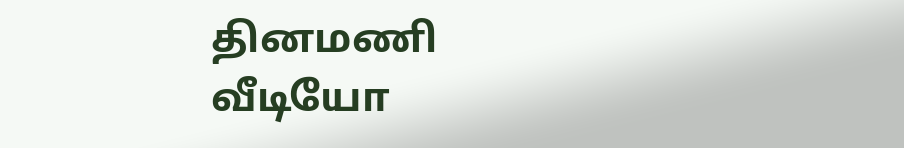தினமணி வீடியோ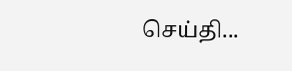செய்தி...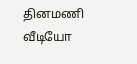தினமணி வீடியோ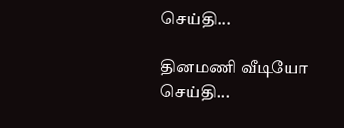செய்தி...

தினமணி வீடியோ செய்தி...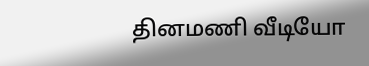தினமணி வீடியோ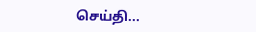செய்தி...